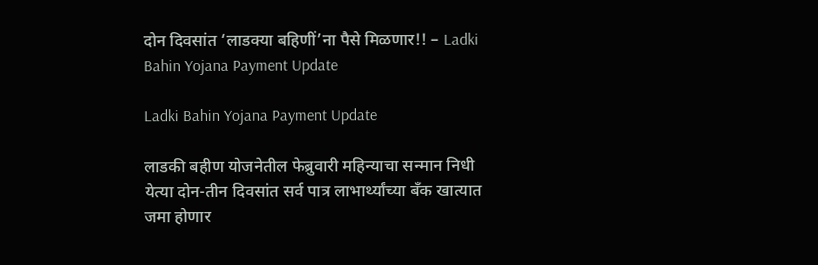दोन दिवसांत ‘लाडक्या बहिणीं’ना पैसे मिळणार!! – Ladki Bahin Yojana Payment Update

Ladki Bahin Yojana Payment Update

लाडकी बहीण योजनेतील फेब्रुवारी महिन्याचा सन्मान निधी येत्या दोन-तीन दिवसांत सर्व पात्र लाभार्थ्यांच्या बँक खात्यात जमा होणार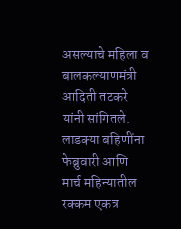असल्याचे महिला व बालकल्याणमंत्री आदिती तटकरे यांनी सांगितले. लाडक्या बहिणींना फेब्रुवारी आणि मार्च महिन्यातील रक्कम एकत्र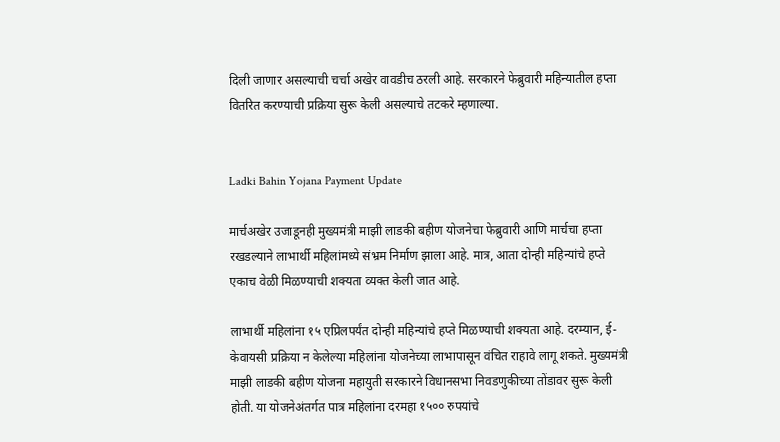दिली जाणार असल्याची चर्चा अखेर वावडीच ठरली आहे. सरकारने फेब्रुवारी महिन्यातील हप्ता वितरित करण्याची प्रक्रिया सुरू केली असल्याचे तटकरे म्हणाल्या.


Ladki Bahin Yojana Payment Update

मार्चअखेर उजाडूनही मुख्यमंत्री माझी लाडकी बहीण योजनेचा फेब्रुवारी आणि मार्चचा हप्ता रखडल्याने लाभार्थी महिलांमध्ये संभ्रम निर्माण झाला आहे. मात्र, आता दोन्ही महिन्यांचे हप्ते एकाच वेळी मिळण्याची शक्यता व्यक्त केली जात आहे.

लाभार्थी महिलांना १५ एप्रिलपर्यंत दोन्ही महिन्यांचे हप्ते मिळण्याची शक्यता आहे. दरम्यान, ई-केवायसी प्रक्रिया न केलेल्या महिलांना योजनेच्या लाभापासून वंचित राहावे लागू शकते. मुख्यमंत्री माझी लाडकी बहीण योजना महायुती सरकारने विधानसभा निवडणुकीच्या तोंडावर सुरू केली होती. या योजनेअंतर्गत पात्र महिलांना दरमहा १५०० रुपयांचे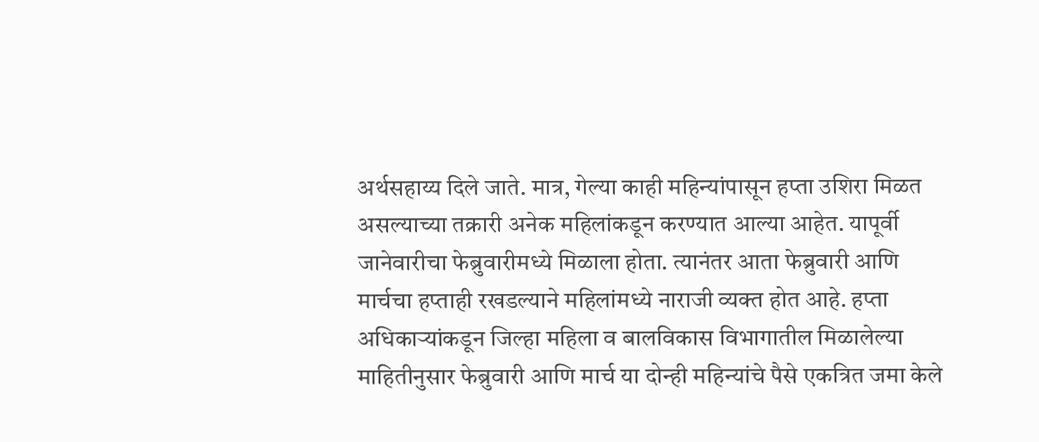अर्थसहाय्य दिले जाते. मात्र, गेल्या काही महिन्यांपासून हप्ता उशिरा मिळत असल्याच्या तक्रारी अनेक महिलांकडून करण्यात आल्या आहेत. यापूर्वी जानेवारीचा फेब्रुवारीमध्ये मिळाला होता. त्यानंतर आता फेब्रुवारी आणि मार्चचा हप्ताही रखडल्याने महिलांमध्ये नाराजी व्यक्त होत आहे. हप्ता अधिकाऱ्यांकडून जिल्हा महिला व बालविकास विभागातील मिळालेल्या माहितीनुसार फेब्रुवारी आणि मार्च या दोन्ही महिन्यांचे पैसे एकत्रित जमा केले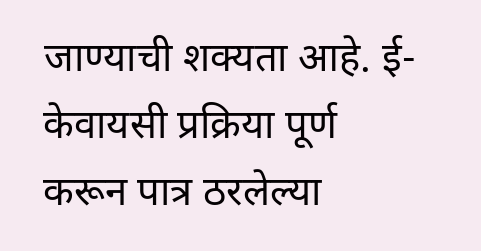जाण्याची शक्यता आहे. ई-केवायसी प्रक्रिया पूर्ण करून पात्र ठरलेल्या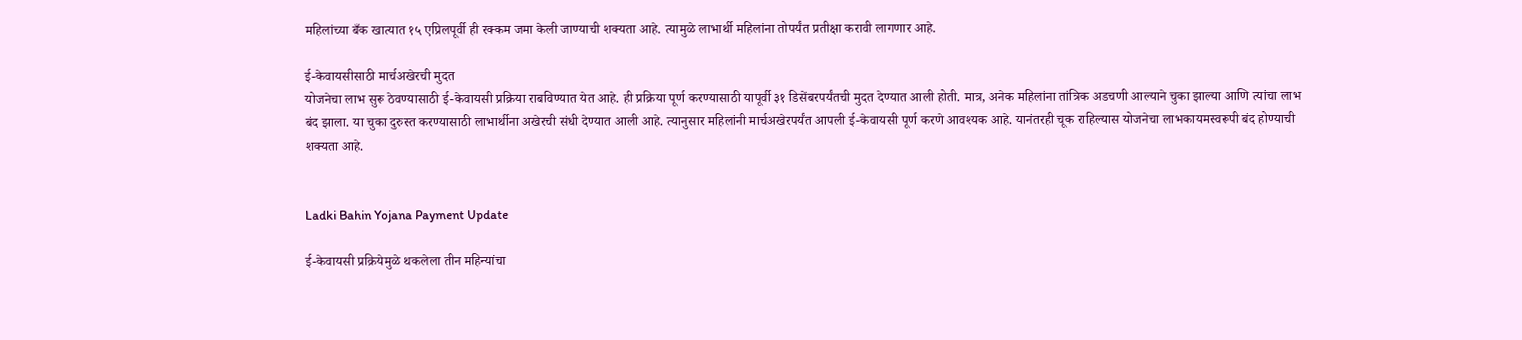महिलांच्या बँक खात्यात १५ एप्रिलपूर्वी ही रक्कम जमा केली जाण्याची शक्यता आहे. त्यामुळे लाभार्थी महिलांना तोपर्यंत प्रतीक्षा करावी लागणार आहे.

ई-केवायसीसाठी मार्चअखेरची मुदत
योजनेचा लाभ सुरू ठेवण्यासाठी ई-केवायसी प्रक्रिया राबविण्यात येत आहे. ही प्रक्रिया पूर्ण करण्यासाठी यापूर्वी ३१ डिसेंबरपर्यंतची मुदत देण्यात आली होती. मात्र, अनेक महिलांना तांत्रिक अडचणी आल्याने चुका झाल्या आणि त्यांचा लाभ बंद झाला. या चुका दुरुस्त करण्यासाठी लाभार्थीना अखेरची संधी देण्यात आली आहे. त्यानुसार महिलांनी मार्चअखेरपर्यंत आपली ई-केवायसी पूर्ण करणे आवश्यक आहे. यानंतरही चूक राहिल्यास योजनेचा लाभकायमस्वरूपी बंद होण्याची शक्यता आहे.


Ladki Bahin Yojana Payment Update

ई-केवायसी प्रक्रियेमुळे थकलेला तीन महिन्यांचा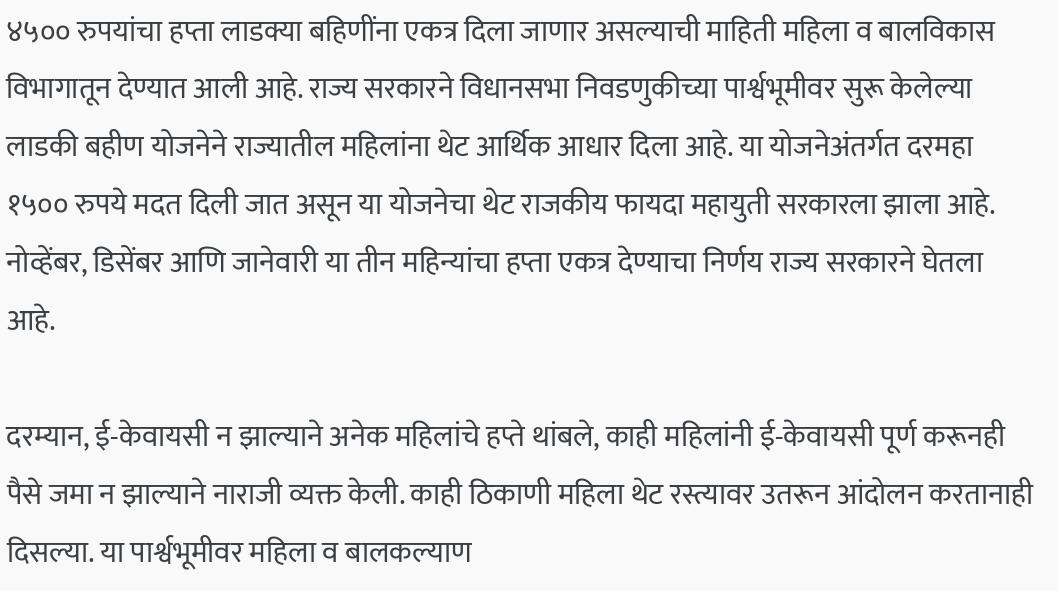४५०० रुपयांचा हप्ता लाडक्या बहिणींना एकत्र दिला जाणार असल्याची माहिती महिला व बालविकास विभागातून देण्यात आली आहे. राज्य सरकारने विधानसभा निवडणुकीच्या पार्श्वभूमीवर सुरू केलेल्या लाडकी बहीण योजनेने राज्यातील महिलांना थेट आर्थिक आधार दिला आहे. या योजनेअंतर्गत दरमहा १५०० रुपये मदत दिली जात असून या योजनेचा थेट राजकीय फायदा महायुती सरकारला झाला आहे. नोव्हेंबर, डिसेंबर आणि जानेवारी या तीन महिन्यांचा हप्ता एकत्र देण्याचा निर्णय राज्य सरकारने घेतला आहे.

दरम्यान, ई-केवायसी न झाल्याने अनेक महिलांचे हप्ते थांबले, काही महिलांनी ई-केवायसी पूर्ण करूनही पैसे जमा न झाल्याने नाराजी व्यक्त केली. काही ठिकाणी महिला थेट रस्त्यावर उतरून आंदोलन करतानाही दिसल्या. या पार्श्वभूमीवर महिला व बालकल्याण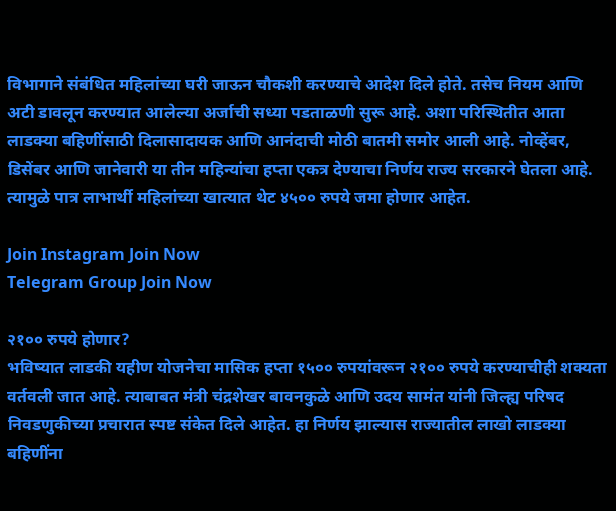विभागाने संबंधित महिलांच्या घरी जाऊन चौकशी करण्याचे आदेश दिले होते. तसेच नियम आणि अटी डावलून करण्यात आलेल्या अर्जाची सध्या पडताळणी सुरू आहे. अशा परिस्थितीत आता लाडक्या बहिणींसाठी दिलासादायक आणि आनंदाची मोठी बातमी समोर आली आहे. नोव्हेंबर, डिसेंबर आणि जानेवारी या तीन महिन्यांचा हप्ता एकत्र देण्याचा निर्णय राज्य सरकारने घेतला आहे. त्यामुळे पात्र लाभार्थी महिलांच्या खात्यात थेट ४५०० रुपये जमा होणार आहेत.

Join Instagram Join Now
Telegram Group Join Now

२१०० रुपये होणार?
भविष्यात लाडकी यहीण योजनेचा मासिक हप्ता १५०० रुपयांवरून २१०० रुपये करण्याचीही शक्यता वर्तवली जात आहे. त्याबाबत मंत्री चंद्रशेखर बावनकुळे आणि उदय सामंत यांनी जिल्ह्य परिषद निवडणुकीच्या प्रचारात स्पष्ट संकेत दिले आहेत. हा निर्णय झाल्यास राज्यातील लाखो लाडक्या बहिणींना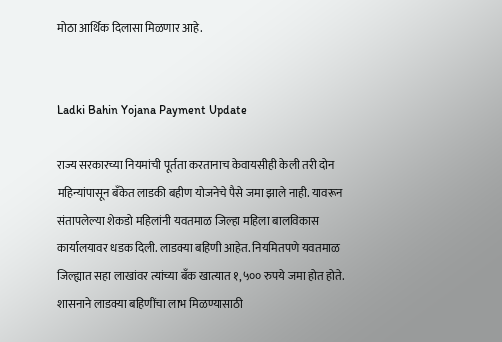मोठा आर्थिक दिलासा मिळणार आहे.


Ladki Bahin Yojana Payment Update

राज्य सरकारच्या नियमांची पूर्तता करतानाच केवायसीही केली तरी दोन महिन्यांपासून बँकेत लाडकी बहीण योजनेचे पैसे जमा झाले नाही. यावरून संतापलेल्या शेकडो महिलांनी यवतमाळ जिल्हा महिला बालविकास कार्यालयावर धडक दिली. लाडक्या बहिणी आहेत. नियमितपणे यवतमाळ जिल्ह्यात सहा लाखांवर त्यांच्या बँक खात्यात १,५०० रुपये जमा होत होते. शासनाने लाडक्या बहिणींचा लाभ मिळण्यासाठी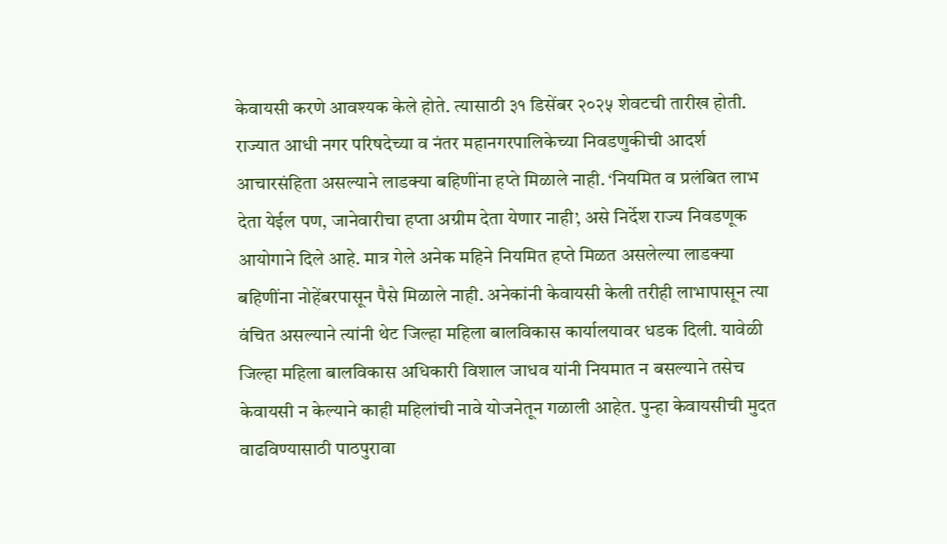केवायसी करणे आवश्यक केले होते. त्यासाठी ३१ डिसेंबर २०२५ शेवटची तारीख होती. राज्यात आधी नगर परिषदेच्या व नंतर महानगरपालिकेच्या निवडणुकीची आदर्श आचारसंहिता असल्याने लाडक्या बहिणींना हप्ते मिळाले नाही. ‘नियमित व प्रलंबित लाभ देता येईल पण, जानेवारीचा हप्ता अग्रीम देता येणार नाही’, असे निर्देश राज्य निवडणूक आयोगाने दिले आहे. मात्र गेले अनेक महिने नियमित हप्ते मिळत असलेल्या लाडक्या बहिणींना नोहेंबरपासून पैसे मिळाले नाही. अनेकांनी केवायसी केली तरीही लाभापासून त्या वंचित असल्याने त्यांनी थेट जिल्हा महिला बालविकास कार्यालयावर धडक दिली. यावेळी जिल्हा महिला बालविकास अधिकारी विशाल जाधव यांनी नियमात न बसल्याने तसेच केवायसी न केल्याने काही महिलांची नावे योजनेतून गळाली आहेत. पुन्हा केवायसीची मुदत वाढविण्यासाठी पाठपुरावा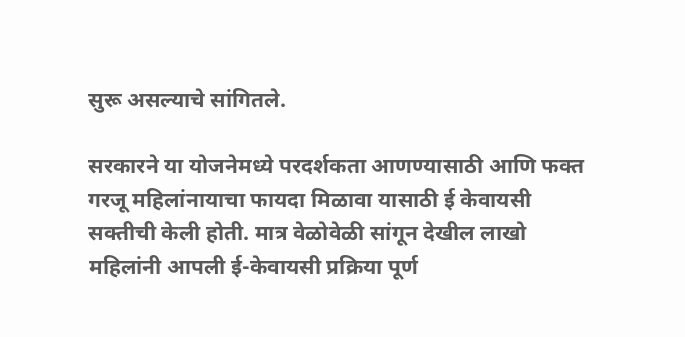सुरू असल्याचे सांगितले.

सरकारने या योजनेमध्ये परदर्शकता आणण्यासाठी आणि फक्त गरजू महिलांनायाचा फायदा मिळावा यासाठी ई केवायसी सक्तीची केली होती. मात्र वेळोवेळी सांगून देखील लाखो महिलांनी आपली ई-केवायसी प्रक्रिया पूर्ण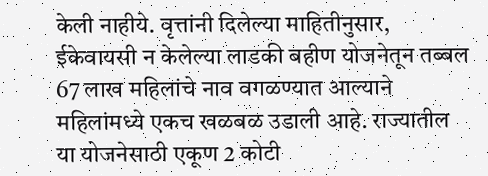केली नाहीये. वृत्तांनी दिलेल्या माहितीनुसार, ईकेवायसी न केलेल्या लाडकी बहीण योजनेतून तब्बल 67 लाख महिलांचे नाव वगळण्यात आल्याने महिलांमध्ये एकच खळबळ उडाली आहे. राज्यातील या योजनेसाठी एकूण 2 कोटी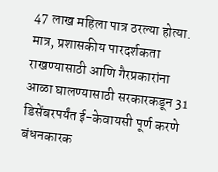47 लाख महिला पात्र ठरल्या होत्या. मात्र, प्रशासकीय पारदर्शकता राखण्यासाठी आणि गैरप्रकारांना आळा घालण्यासाठी सरकारकडून 31 डिसेंबरपर्यंत ई-केवायसी पूर्ण करणे बंधनकारक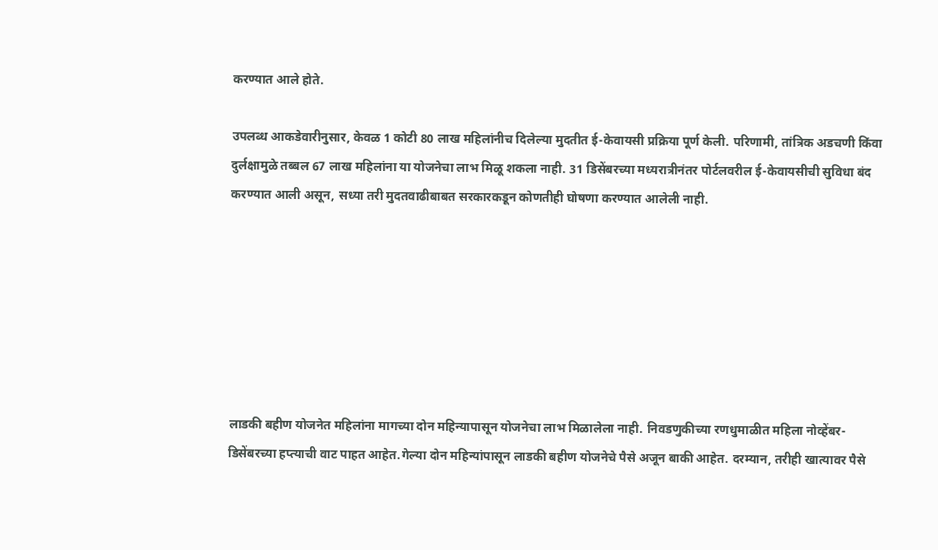करण्यात आले होते.

उपलब्ध आकडेवारीनुसार, केवळ 1 कोटी 80 लाख महिलांनीच दिलेल्या मुदतीत ई-केवायसी प्रक्रिया पूर्ण केली. परिणामी, तांत्रिक अडचणी किंवा दुर्लक्षामुळे तब्बल 67 लाख महिलांना या योजनेचा लाभ मिळू शकला नाही. 31 डिसेंबरच्या मध्यरात्रीनंतर पोर्टलवरील ई-केवायसीची सुविधा बंद करण्यात आली असून, सध्या तरी मुदतवाढीबाबत सरकारकडून कोणतीही घोषणा करण्यात आलेली नाही.







लाडकी बहीण योजनेत महिलांना मागच्या दोन महिन्यापासून योजनेचा लाभ मिळालेला नाही. निवडणुकीच्या रणधुमाळीत महिला नोव्हेंबर-डिसेंबरच्या हप्त्याची वाट पाहत आहेत.गेल्या दोन महिन्यांपासून लाडकी बहीण योजनेचे पैसे अजून बाकी आहेत. दरम्यान, तरीही खात्यावर पैसे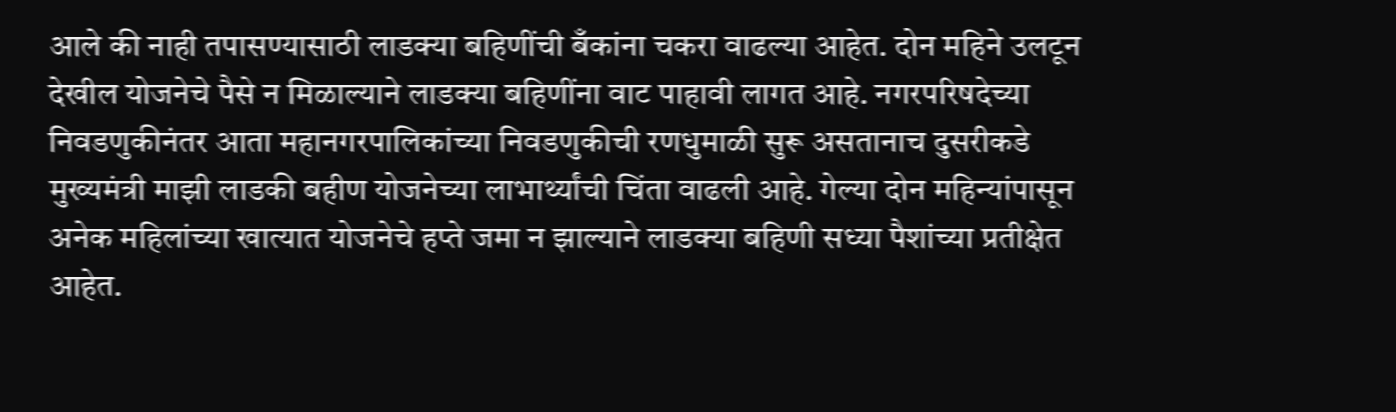आले की नाही तपासण्यासाठी लाडक्या बहिणींची बँकांना चकरा वाढल्या आहेत. दोन महिने उलटून देखील योजनेचे पैसे न मिळाल्याने लाडक्या बहिणींना वाट पाहावी लागत आहे. नगरपरिषदेच्या निवडणुकीनंतर आता महानगरपालिकांच्या निवडणुकीची रणधुमाळी सुरू असतानाच दुसरीकडे मुख्यमंत्री माझी लाडकी बहीण योजनेच्या लाभार्थ्यांची चिंता वाढली आहे. गेल्या दोन महिन्यांपासून अनेक महिलांच्या खात्यात योजनेचे हप्ते जमा न झाल्याने लाडक्या बहिणी सध्या पैशांच्या प्रतीक्षेत आहेत.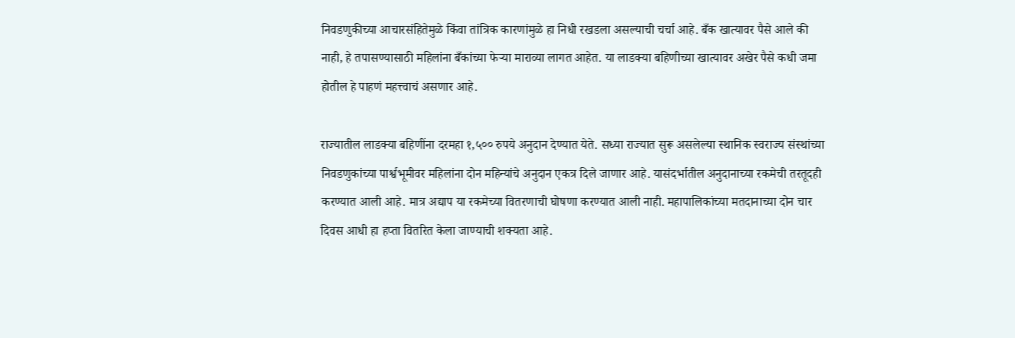निवडणुकीच्या आचारसंहितेमुळे किंवा तांत्रिक कारणांमुळे हा निधी रखडला असल्याची चर्चा आहे. बँक खात्यावर पैसे आले की नाही, हे तपासण्यासाठी महिलांना बँकांच्या फेऱ्या माराव्या लागत आहेत. या लाडक्या बहिणीच्या खात्यावर अखेर पैसे कधी जमा होतील हे पाहणं महत्त्वाचं असणार आहे.

राज्यातील लाडक्या बहिणींना दरमहा १,५०० रुपये अनुदान देण्यात येते. सध्या राज्यात सुरू असलेल्या स्थानिक स्वराज्य संस्थांच्या निवडणुकांच्या पार्श्वभूमीवर महिलांना दोन महिन्यांचे अनुदान एकत्र दिले जाणार आहे. यासंदर्भातील अनुदानाच्या रकमेची तरतूदही करण्यात आली आहे. मात्र अद्याप या रकमेच्या वितरणाची घोषणा करण्यात आली नाही. महापालिकांच्या मतदानाच्या दोन चार दिवस आधी हा हप्ता वितरित केला जाण्याची शक्यता आहे.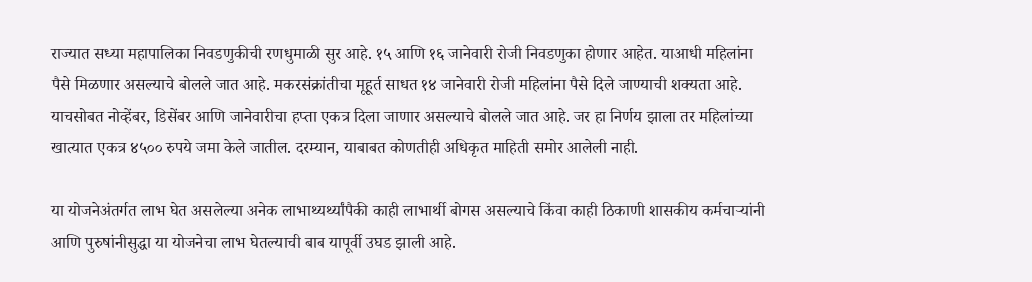राज्यात सध्या महापालिका निवडणुकीची रणधुमाळी सुर आहे. १५ आणि १६ जानेवारी रोजी निवडणुका होणार आहेत. याआधी महिलांना पैसे मिळणार असल्याचे बोलले जात आहे. मकरसंक्रांतीचा मूहूर्त साधत १४ जानेवारी रोजी महिलांना पैसे दिले जाण्याची शक्यता आहे. याचसोबत नोव्हेंबर, डिसेंबर आणि जानेवारीचा हप्ता एकत्र दिला जाणार असल्याचे बोलले जात आहे. जर हा निर्णय झाला तर महिलांच्या खात्यात एकत्र ४५०० रुपये जमा केले जातील. दरम्यान, याबाबत कोणतीही अधिकृत माहिती समोर आलेली नाही.

या योजनेअंतर्गत लाभ घेत असलेल्या अनेक लाभाथ्यर्थ्यांपैकी काही लाभार्थी बोगस असल्याचे किंवा काही ठिकाणी शासकीय कर्मचाऱ्यांनी आणि पुरुषांनीसुद्धा या योजनेचा लाभ घेतल्याची बाब यापूर्वी उघड झाली आहे.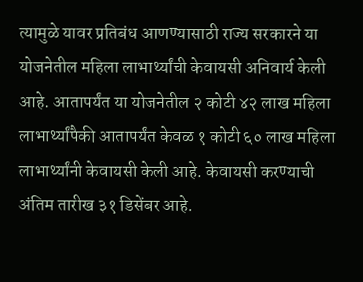त्यामुळे यावर प्रतिबंध आणण्यासाठी राज्य सरकारने या योजनेतील महिला लाभार्थ्यांची केवायसी अनिवार्य केली आहे. आतापर्यंत या योजनेतील २ कोटी ४२ लाख महिला लाभार्थ्यांपैकी आतापर्यंत केवळ १ कोटी ६० लाख महिला लाभार्थ्यांनी केवायसी केली आहे. केवायसी करण्याची अंतिम तारीख ३१ डिसेंबर आहे.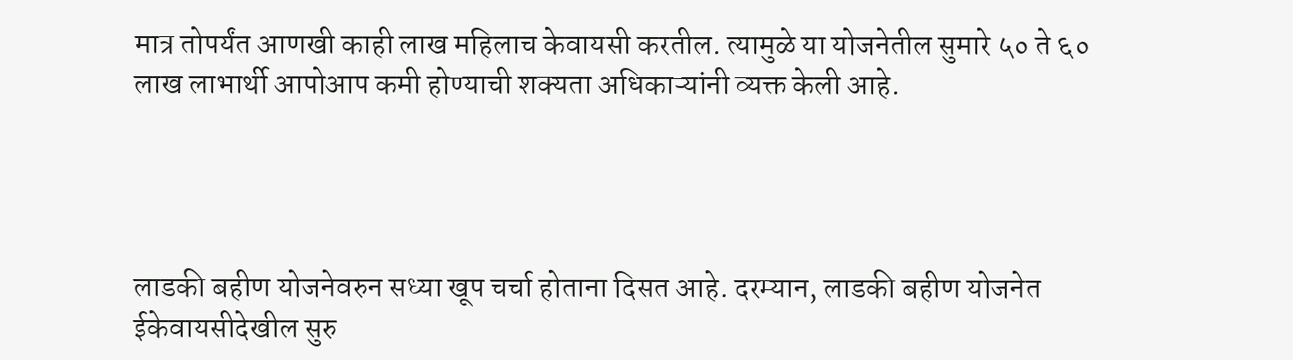मात्र तोपर्यंत आणखी काही लाख महिलाच केवायसी करतील. त्यामुळे या योजनेतील सुमारे ५० ते ६० लाख लाभार्थी आपोआप कमी होण्याची शक्यता अधिकाऱ्यांनी व्यक्त केली आहे.




लाडकी बहीण योजनेवरुन सध्या खूप चर्चा होताना दिसत आहे. दरम्यान, लाडकी बहीण योजनेत ईकेवायसीदेखील सुरु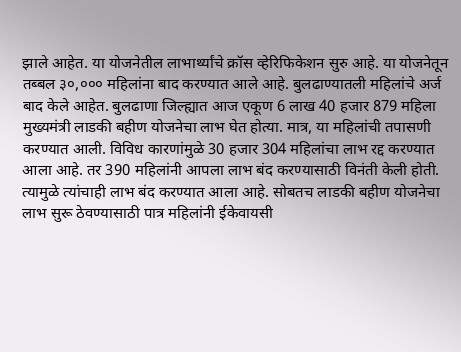झाले आहेत. या योजनेतील लाभार्थ्यांचे क्रॉस व्हेरिफिकेशन सुरु आहे. या योजनेतून तब्बल ३०,००० महिलांना बाद करण्यात आले आहे. बुलढाण्यातली महिलांचे अर्ज बाद केले आहेत. बुलढाणा जिल्ह्यात आज एकूण 6 लाख 40 हजार 879 महिला मुख्यमंत्री लाडकी बहीण योजनेचा लाभ घेत होत्या. मात्र, या महिलांची तपासणी करण्यात आली. विविध कारणांमुळे 30 हजार 304 महिलांचा लाभ रद्द करण्यात आला आहे. तर 390 महिलांनी आपला लाभ बंद करण्यासाठी विनंती केली होती. त्यामुळे त्यांचाही लाभ बंद करण्यात आला आहे. सोबतच लाडकी बहीण योजनेचा लाभ सुरू ठेवण्यासाठी पात्र महिलांनी ईकेवायसी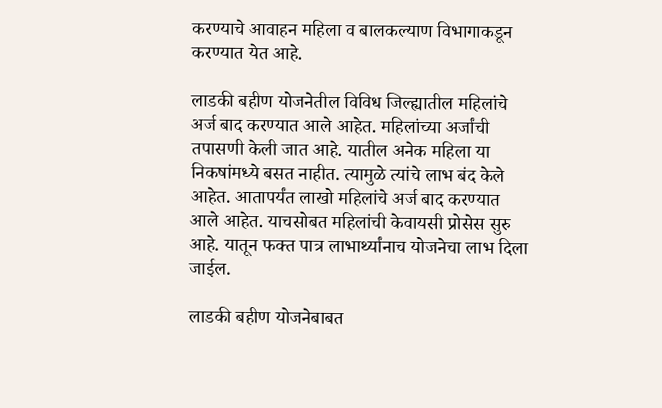करण्याचे आवाहन महिला व बालकल्याण विभागाकडून करण्यात येत आहे.

लाडकी बहीण योजनेतील विविध जिल्ह्यातील महिलांचे अर्ज बाद करण्यात आले आहेत. महिलांच्या अर्जांची तपासणी केली जात आहे. यातील अनेक महिला या निकषांमध्ये बसत नाहीत. त्यामुळे त्यांचे लाभ बंद केले आहेत. आतापर्यंत लाखो महिलांचे अर्ज बाद करण्यात आले आहेत. याचसोबत महिलांची केवायसी प्रोसेस सुरु आहे. यातून फक्त पात्र लाभार्थ्यांनाच योजनेचा लाभ दिला जाईल.

लाडकी बहीण योजनेबाबत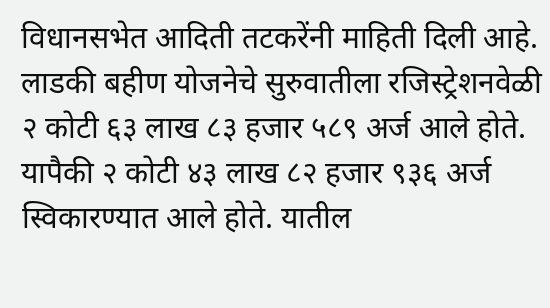विधानसभेत आदिती तटकरेंनी माहिती दिली आहे. लाडकी बहीण योजनेचे सुरुवातीला रजिस्ट्रेशनवेळी २ कोटी ६३ लाख ८३ हजार ५८९ अर्ज आले होते. यापैकी २ कोटी ४३ लाख ८२ हजार ९३६ अर्ज स्विकारण्यात आले होते. यातील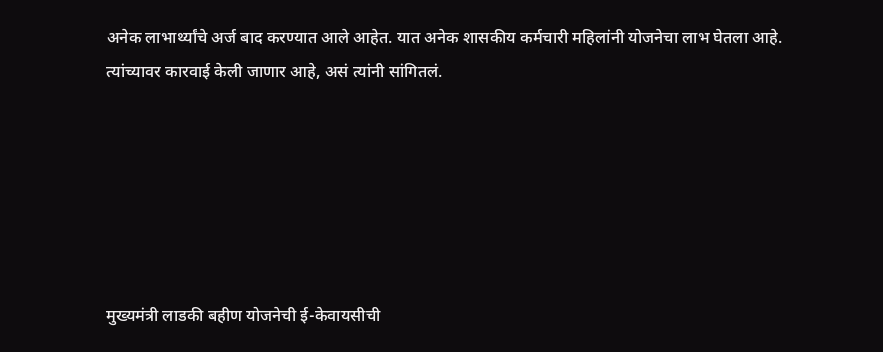अनेक लाभार्थ्यांचे अर्ज बाद करण्यात आले आहेत. यात अनेक शासकीय कर्मचारी महिलांनी योजनेचा लाभ घेतला आहे. त्यांच्यावर कारवाई केली जाणार आहे, असं त्यांनी सांगितलं.






मुख्यमंत्री लाडकी बहीण योजनेची ई-केवायसीची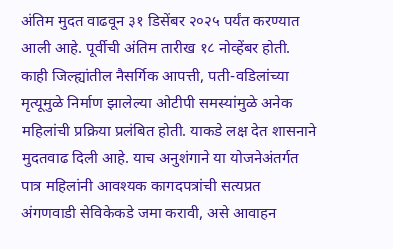अंतिम मुदत वाढवून ३१ डिसेंबर २०२५ पर्यंत करण्यात आली आहे. पूर्वीची अंतिम तारीख १८ नोव्हेंबर होती. काही जिल्ह्यांतील नैसर्गिक आपत्ती, पती-वडिलांच्या मृत्यूमुळे निर्माण झालेल्या ओटीपी समस्यांमुळे अनेक महिलांची प्रक्रिया प्रलंबित होती. याकडे लक्ष देत शासनाने मुदतवाढ दिली आहे. याच अनुशंगाने या योजनेअंतर्गत पात्र महिलांनी आवश्यक कागदपत्रांची सत्यप्रत अंगणवाडी सेविकेकडे जमा करावी, असे आवाहन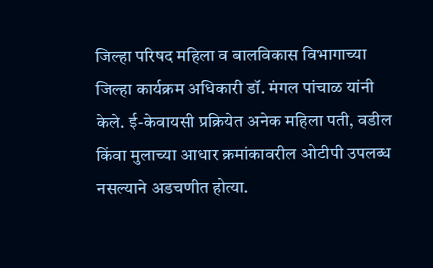जिल्हा परिषद महिला व बालविकास विभागाच्या जिल्हा कार्यक्रम अधिकारी डॉ. मंगल पांचाळ यांनी केले. ई-केवायसी प्रक्रियेत अनेक महिला पती, वडील किंवा मुलाच्या आधार क्रमांकावरील ओटीपी उपलब्ध नसल्याने अडचणीत होत्या.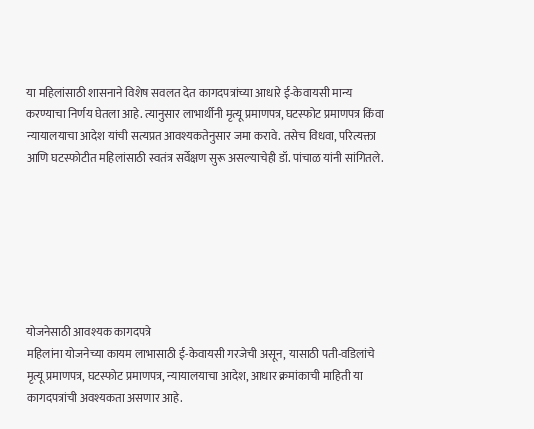या महिलांसाठी शासनाने विशेष सवलत देत कागदपत्रांच्या आधारे ई-केवायसी मान्य करण्याचा निर्णय घेतला आहे. त्यानुसार लाभार्थीनी मृत्यू प्रमाणपत्र, घटस्फोट प्रमाणपत्र किंवा न्यायालयाचा आदेश यांची सत्यप्रत आवश्यकतेनुसार जमा करावे. तसेच विधवा, परित्यक्ता आणि घटस्फोटीत महिलांसाठी स्वतंत्र सर्वेक्षण सुरू असल्याचेही डॉ. पांचाळ यांनी सांगितले.







योजनेसाठी आवश्यक कागदपत्रे
महिलांना योजनेच्या कायम लाभासाठी ई-केवायसी गरजेची असून, यासाठी पती-वडिलांचे मृत्यू प्रमाणपत्र, घटस्फोट प्रमाणपत्र, न्यायालयाचा आदेश, आधार क्रमांकाची माहिती या कागदपत्रांची अवश्यकता असणार आहे.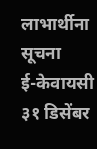लाभार्थीना सूचना
ई-केवायसी ३१ डिसेंबर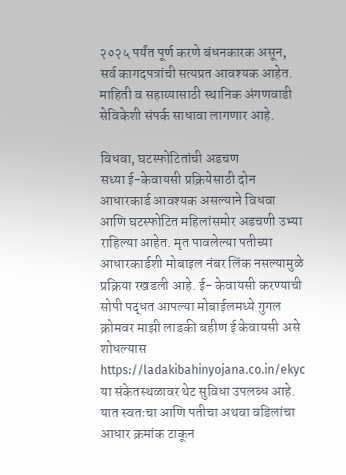२०२५ पर्यंत पूर्ण करणे बंधनकारक असून, सर्व कागदपत्रांची सत्यप्रत आवश्यक आहेत. माहिती व सहाय्यासाठी स्थानिक अंगणवाडी सेविकेशी संपर्क साधावा लागणार आहे.

विधवा, घटस्फोटितांची अडचण
सध्या ई-केवायसी प्रक्रियेसाठी दोन आधारकार्ड आवश्यक असल्याने विधवा आणि घटस्फोटित महिलांसमोर अडचणी उभ्या राहिल्या आहेत. मृत पावलेल्या पतीच्या आधारकार्डशी मोबाइल नंबर लिंक नसल्यामुळे प्रक्रिया रखडली आहे. ई- केवायसी करण्याची सोपी पद्धत आपल्या मोबाईलमध्ये गुगल क्रोमवर माझी लाडकी बहीण ई केवायसी असे शोधल्यास https://ladakibahinyojana.co.in/ekyc या संकेतस्थळावर थेट सुविधा उपलब्ध आहे. यात स्वतःचा आणि पतीचा अथवा वडिलांचा आधार क्रमांक टाकून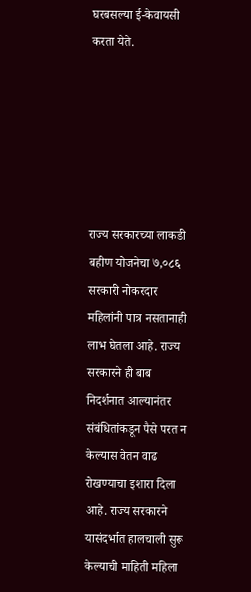घरबसल्या ई-केवायसी करता येते.






राज्य सरकारच्या लाकडी बहीण योजनेचा ७,०८६ सरकारी नोकरदार महिलांनी पात्र नसतानाही लाभ घेतला आहे. राज्य सरकारने ही बाब निदर्शनात आल्यानंतर संबंधितांकडून पैसे परत न केल्यास वेतन वाढ रोखण्याचा इशारा दिला आहे. राज्य सरकारने यासंदर्भात हालचाली सुरू केल्याची माहिती महिला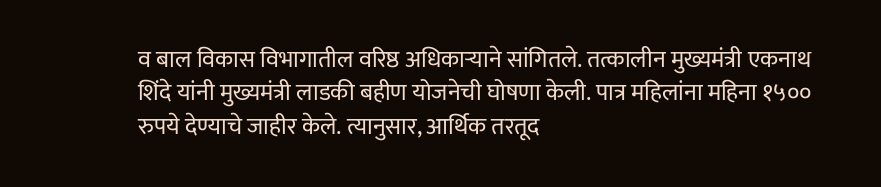व बाल विकास विभागातील वरिष्ठ अधिकाऱ्याने सांगितले. तत्कालीन मुख्यमंत्री एकनाथ शिंदे यांनी मुख्यमंत्री लाडकी बहीण योजनेची घोषणा केली. पात्र महिलांना महिना १५०० रुपये देण्याचे जाहीर केले. त्यानुसार, आर्थिक तरतूद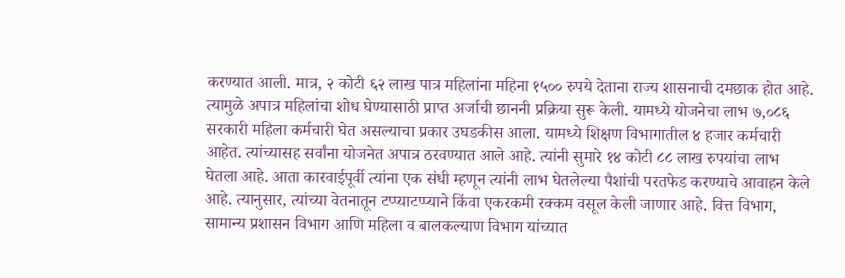करण्यात आली. मात्र, २ कोटी ६२ लाख पात्र महिलांना महिना १५०० रुपये देताना राज्य शासनाची दमछाक होत आहे. त्यामुळे अपात्र महिलांचा शोध घेण्यासाठी प्राप्त अर्जाची छाननी प्रक्रिया सुरू केली. यामध्ये योजनेचा लाभ ७,०८६ सरकारी महिला कर्मचारी घेत असल्याचा प्रकार उघडकीस आला. यामध्ये शिक्षण विभागातील ४ हजार कर्मचारी आहेत. त्यांच्यासह सर्वांना योजनेत अपात्र ठरवण्यात आले आहे. त्यांनी सुमारे १४ कोटी ८८ लाख रुपयांचा लाभ घेतला आहे. आता कारवाईपूर्वी त्यांना एक संधी म्हणून त्यांनी लाभ घेतलेल्या पैशांची परतफेड करण्याचे आवाहन केले आहे. त्यानुसार, त्यांच्या वेतनातून टप्प्याटप्प्याने किंवा एकरकमी रक्कम वसूल केली जाणार आहे. वित्त विभाग, सामान्य प्रशासन विभाग आणि महिला व बालकल्याण विभाग यांच्यात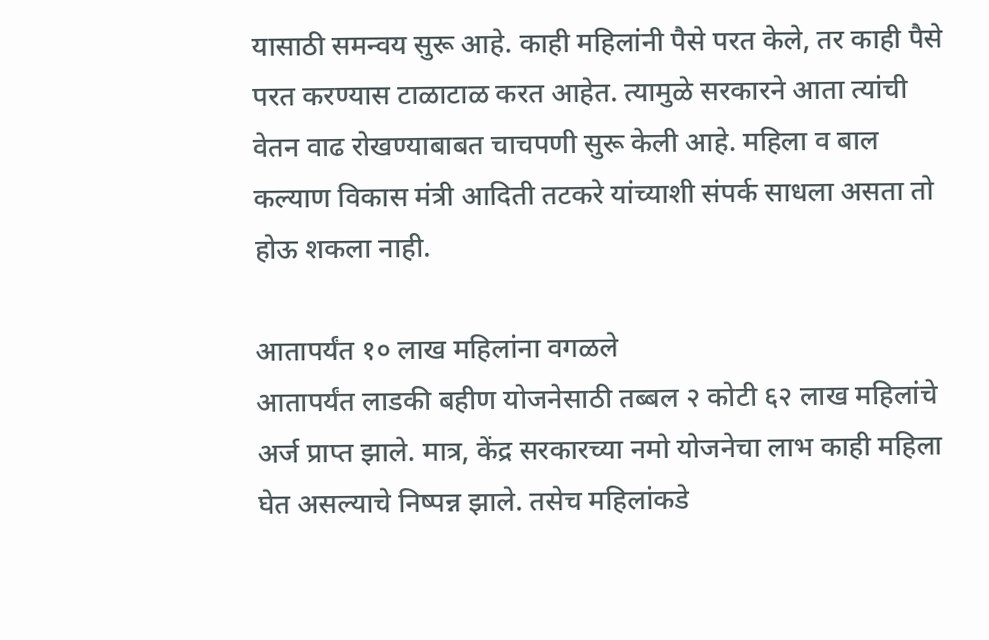यासाठी समन्वय सुरू आहे. काही महिलांनी पैसे परत केले, तर काही पैसे परत करण्यास टाळाटाळ करत आहेत. त्यामुळे सरकारने आता त्यांची वेतन वाढ रोखण्याबाबत चाचपणी सुरू केली आहे. महिला व बाल कल्याण विकास मंत्री आदिती तटकरे यांच्याशी संपर्क साधला असता तो होऊ शकला नाही.

आतापर्यंत १० लाख महिलांना वगळले
आतापर्यंत लाडकी बहीण योजनेसाठी तब्बल २ कोटी ६२ लाख महिलांचे अर्ज प्राप्त झाले. मात्र, केंद्र सरकारच्या नमो योजनेचा लाभ काही महिला घेत असल्याचे निष्पन्न झाले. तसेच महिलांकडे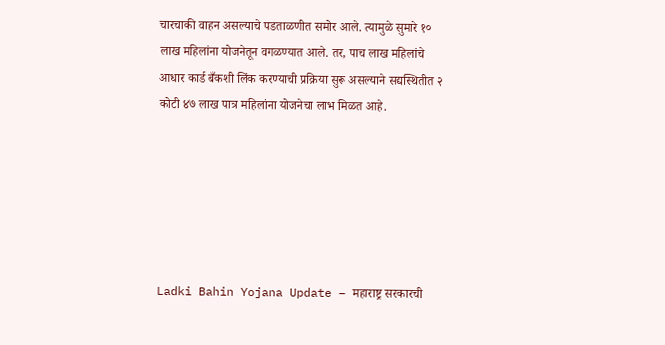चारचाकी वाहन असल्याचे पडताळणीत समोर आले. त्यामुळे सुमारे १० लाख महिलांना योजनेतून वगळण्यात आले. तर, पाच लाख महिलांचे आधार कार्ड बँकशी लिंक करण्याची प्रक्रिया सुरू असल्याने सद्यस्थितीत २ कोटी ४७ लाख पात्र महिलांना योजनेचा लाभ मिळत आहे.






Ladki Bahin Yojana Update – महाराष्ट्र सरकारची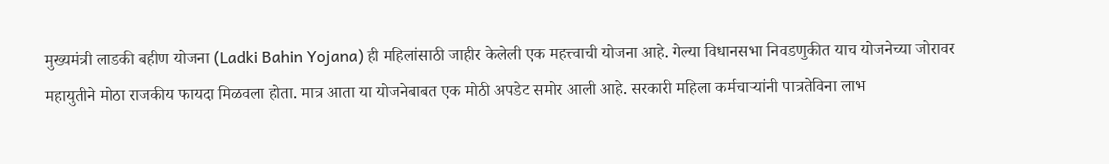मुख्यमंत्री लाडकी बहीण योजना (Ladki Bahin Yojana) ही महिलांसाठी जाहीर केलेली एक महत्त्वाची योजना आहे. गेल्या विधानसभा निवडणुकीत याच योजनेच्या जोरावर महायुतीने मोठा राजकीय फायदा मिळवला होता. मात्र आता या योजनेबाबत एक मोठी अपडेट समोर आली आहे. सरकारी महिला कर्मचाऱ्यांनी पात्रतेविना लाभ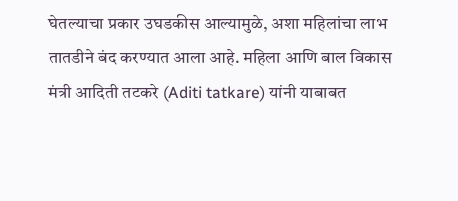घेतल्याचा प्रकार उघडकीस आल्यामुळे, अशा महिलांचा लाभ तातडीने बंद करण्यात आला आहे. महिला आणि बाल विकास मंत्री आदिती तटकरे (Aditi tatkare) यांनी याबाबत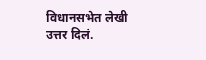विधानसभेत लेखी उत्तर दिलं.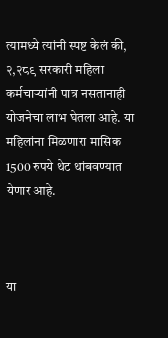त्यामध्ये त्यांनी स्पष्ट केलं की, २,२८९ सरकारी महिला कर्मचाऱ्यांनी पात्र नसतानाही योजनेचा लाभ घेतला आहे. या महिलांना मिळणारा मासिक 1500 रुपये थेट थांबवण्यात येणार आहे.



या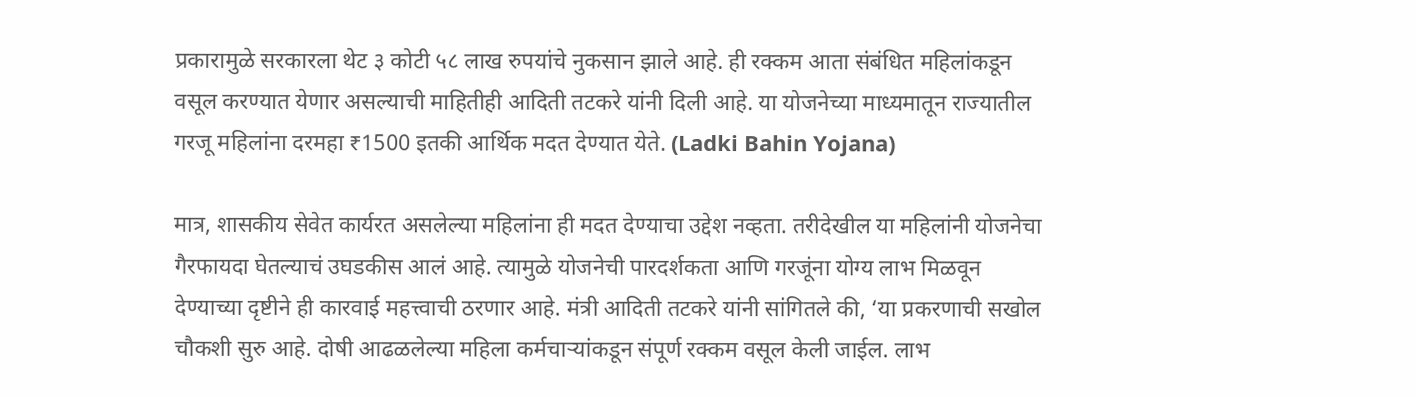प्रकारामुळे सरकारला थेट ३ कोटी ५८ लाख रुपयांचे नुकसान झाले आहे. ही रक्कम आता संबंधित महिलांकडून वसूल करण्यात येणार असल्याची माहितीही आदिती तटकरे यांनी दिली आहे. या योजनेच्या माध्यमातून राज्यातील गरजू महिलांना दरमहा ₹1500 इतकी आर्थिक मदत देण्यात येते. (Ladki Bahin Yojana)

मात्र, शासकीय सेवेत कार्यरत असलेल्या महिलांना ही मदत देण्याचा उद्देश नव्हता. तरीदेखील या महिलांनी योजनेचा गैरफायदा घेतल्याचं उघडकीस आलं आहे. त्यामुळे योजनेची पारदर्शकता आणि गरजूंना योग्य लाभ मिळवून देण्याच्या दृष्टीने ही कारवाई महत्त्वाची ठरणार आहे. मंत्री आदिती तटकरे यांनी सांगितले की, ‘या प्रकरणाची सखोल चौकशी सुरु आहे. दोषी आढळलेल्या महिला कर्मचाऱ्यांकडून संपूर्ण रक्कम वसूल केली जाईल. लाभ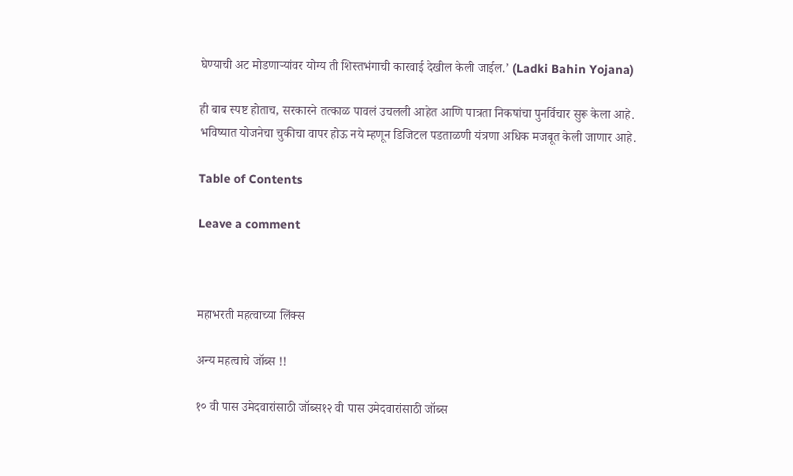घेण्याची अट मोडणाऱ्यांवर योग्य ती शिस्तभंगाची कारवाई देखील केली जाईल.’ (Ladki Bahin Yojana)

ही बाब स्पष्ट होताच, सरकारने तत्काळ पावलं उचलली आहेत आणि पात्रता निकषांचा पुनर्विचार सुरू केला आहे. भविष्यात योजनेचा चुकीचा वापर होऊ नये म्हणून डिजिटल पडताळणी यंत्रणा अधिक मजबूत केली जाणार आहे.

Table of Contents

Leave a comment



महाभरती महत्वाच्या लिंक्स

अन्य महत्वाचे जॉब्स !!

१० वी पास उमेदवारांसाठी जॉब्स१२ वी पास उमेदवारांसाठी जॉब्स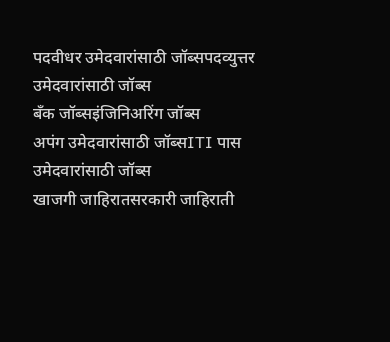पदवीधर उमेदवारांसाठी जॉब्सपदव्युत्तर उमेदवारांसाठी जॉब्स
बँक जॉब्सइंजिनिअरिंग जॉब्स
अपंग उमेदवारांसाठी जॉब्सITI पास उमेदवारांसाठी जॉब्स
खाजगी जाहिरातसरकारी जाहिराती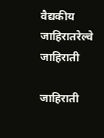वैद्यकीय जाहिरातरेल्वे जाहिराती

जाहिराती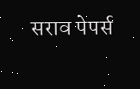सराव पेपर्स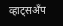व्हाट्सअँप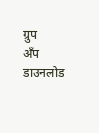ग्रुप
अँप डाउनलोड